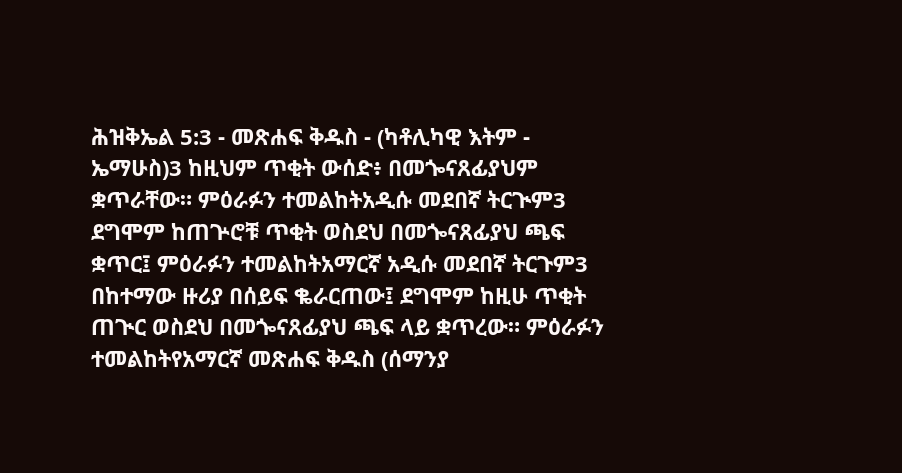ሕዝቅኤል 5:3 - መጽሐፍ ቅዱስ - (ካቶሊካዊ እትም - ኤማሁስ)3 ከዚህም ጥቂት ውሰድ፥ በመጐናጸፊያህም ቋጥራቸው። ምዕራፉን ተመልከትአዲሱ መደበኛ ትርጒም3 ደግሞም ከጠጕሮቹ ጥቂት ወስደህ በመጐናጸፊያህ ጫፍ ቋጥር፤ ምዕራፉን ተመልከትአማርኛ አዲሱ መደበኛ ትርጉም3 በከተማው ዙሪያ በሰይፍ ቈራርጠው፤ ደግሞም ከዚሁ ጥቂት ጠጒር ወስደህ በመጐናጸፊያህ ጫፍ ላይ ቋጥረው። ምዕራፉን ተመልከትየአማርኛ መጽሐፍ ቅዱስ (ሰማንያ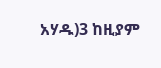አሃዱ)3 ከዚያም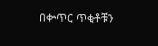በቍጥር ጥቂቶቹን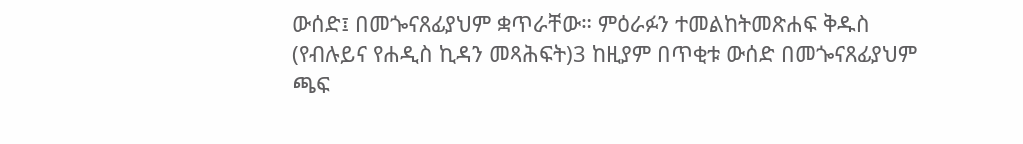ውሰድ፤ በመጐናጸፊያህም ቋጥራቸው። ምዕራፉን ተመልከትመጽሐፍ ቅዱስ (የብሉይና የሐዲስ ኪዳን መጻሕፍት)3 ከዚያም በጥቂቱ ውሰድ በመጐናጸፊያህም ጫፍ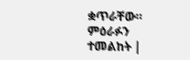ቋጥራቸው። ምዕራፉን ተመልከት |